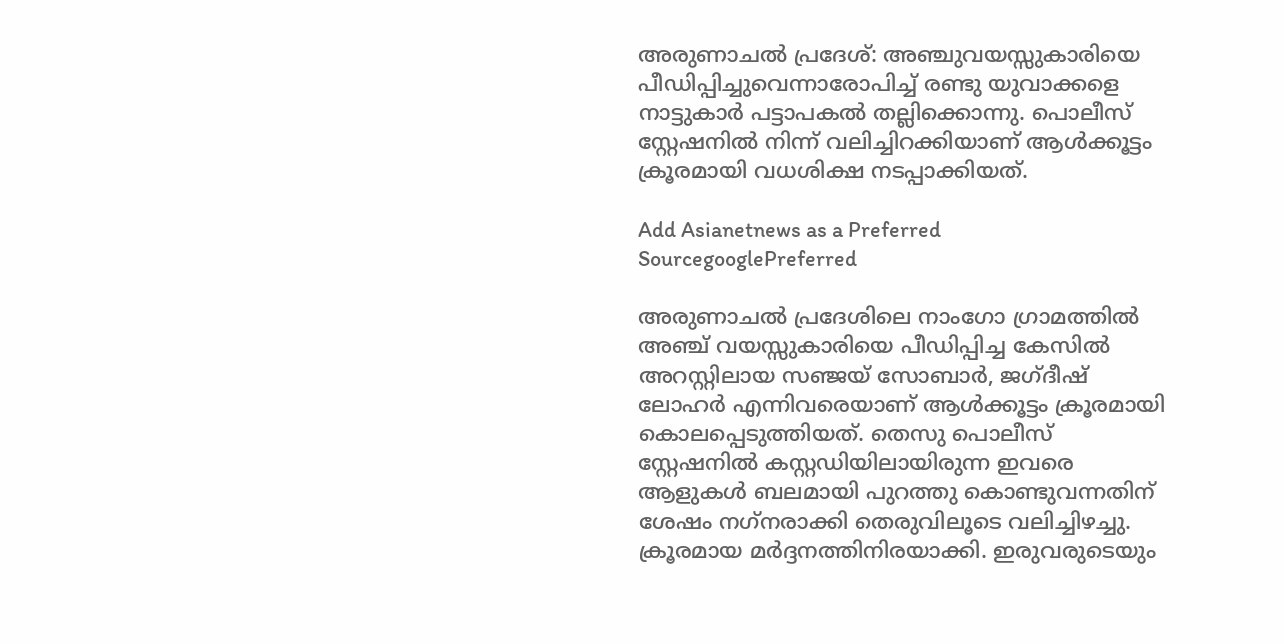അരുണാചല്‍ പ്രദേശ്: അഞ്ചുവയസ്സുകാരിയെ പീഡിപ്പിച്ചുവെന്നാരോപിച്ച് രണ്ടു യുവാക്കളെ നാട്ടുകാര്‍ പട്ടാപകല്‍ തല്ലിക്കൊന്നു. പൊലീസ് സ്റ്റേഷനില്‍ നിന്ന് വലിച്ചിറക്കിയാണ് ആള്‍ക്കൂട്ടം ക്രൂരമായി വധശിക്ഷ നടപ്പാക്കിയത്.

Add Asianetnews as a Preferred SourcegooglePreferred

അരുണാചല്‍ പ്രദേശിലെ നാംഗോ ഗ്രാമത്തില്‍ അഞ്ച് വയസ്സുകാരിയെ പീഡിപ്പിച്ച കേസില്‍ അറസ്റ്റിലായ സഞ്ജയ് സോബാര്‍, ജഗ്ദീഷ് ലോഹര്‍ എന്നിവരെയാണ് ആള്‍ക്കൂട്ടം ക്രൂരമായി കൊലപ്പെടുത്തിയത്. തെസു പൊലീസ് സ്റ്റേഷനില്‍ കസ്റ്റഡിയിലായിരുന്ന ഇവരെ ആളുകള്‍ ബലമായി പുറത്തു കൊണ്ടുവന്നതിന് ശേഷം നഗ്‌നരാക്കി തെരുവിലൂടെ വലിച്ചിഴച്ചു. ക്രൂരമായ മര്‍ദ്ദനത്തിനിരയാക്കി. ഇരുവരുടെയും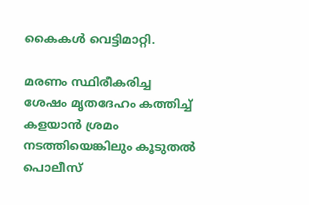കൈകള്‍ വെട്ടിമാറ്റി.

മരണം സ്ഥിരീകരിച്ച ശേഷം മൃതദേഹം കത്തിച്ച് കളയാന്‍ ശ്രമം നടത്തിയെങ്കിലും കൂടുതല്‍ പൊലീസ്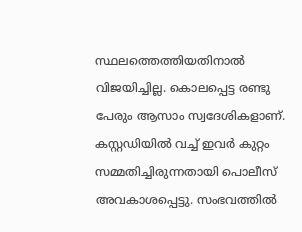സ്ഥലത്തെത്തിയതിനാല്‍ വിജയിച്ചില്ല. കൊലപ്പെട്ട രണ്ടു പേരും ആസാം സ്വദേശികളാണ്. കസ്റ്റഡിയില്‍ വച്ച് ഇവര്‍ കുറ്റം സമ്മതിച്ചിരുന്നതായി പൊലീസ് അവകാശപ്പെട്ടു. സംഭവത്തില്‍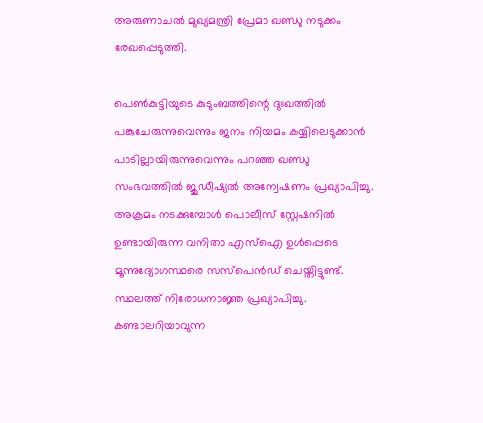അരുണാചല്‍ മുഖ്യമന്ത്രി പ്രേമാ ഖണ്ഡു നടുക്കം രേഖപ്പെടുത്തി.

പെണ്‍കുട്ടിയുടെ കുടുംബത്തിന്റെ ദുഃഖത്തില്‍ പങ്കുചേരുന്നുവെന്നും ജനം നിയമം കയ്യിലെടുക്കാന്‍ പാടില്ലായിരുന്നുവെന്നും പറഞ്ഞ ഖണ്ഡു സംഭവത്തില്‍ ജുഡീഷ്യല്‍ അന്വേഷണം പ്രഖ്യാപിച്ചു. അക്രമം നടക്കുമ്പോള്‍ പൊലീസ് സ്റ്റേഷനില്‍ ഉണ്ടായിരുന്ന വനിതാ എസ്‌ഐ ഉള്‍പ്പെടെ മൂന്നുദ്യോഗസ്ഥരെ സസ്‌പെന്‍ഡ് ചെയ്തിട്ടുണ്ട്. സ്ഥലത്ത് നിരോധനാജ്ഞ പ്രഖ്യാപിച്ചു. കണ്ടാലറിയാവുന്ന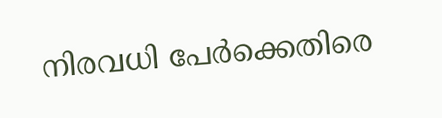നിരവധി പേര്‍ക്കെതിരെ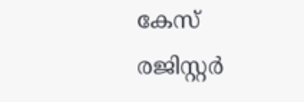കേസ് രജിസ്റ്റര്‍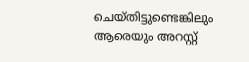ചെയ്തിട്ടുണ്ടെങ്കിലും ആരെയും അറസ്റ്റ്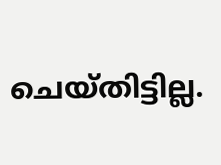ചെയ്തിട്ടില്ല.